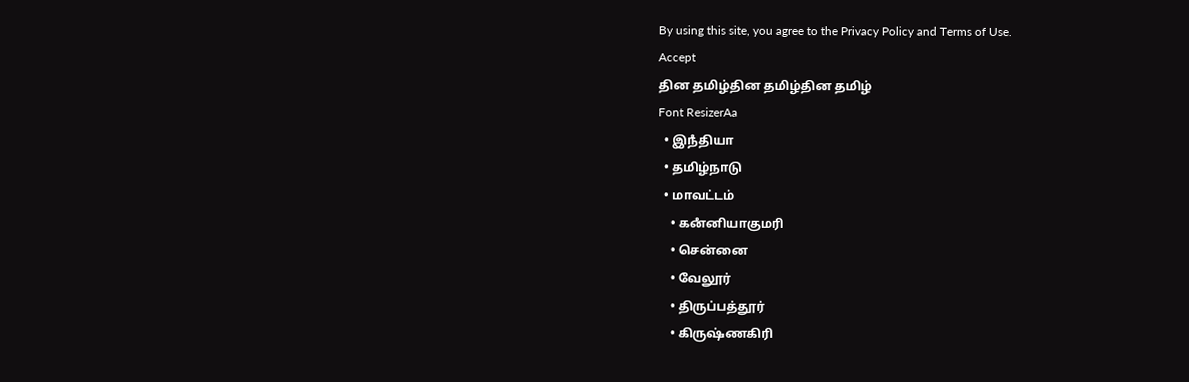By using this site, you agree to the Privacy Policy and Terms of Use.
Accept
தின தமிழ்தின தமிழ்தின தமிழ்
Font ResizerAa
  • இநஂதியா
  • தமிழ்நாடு
  • மாவட்டம்
    • கனஂனியாகுமரி
    • சென்னை
    • வேலூர்
    • திருப்பத்தூர்
    • கிருஷ்ணகிரி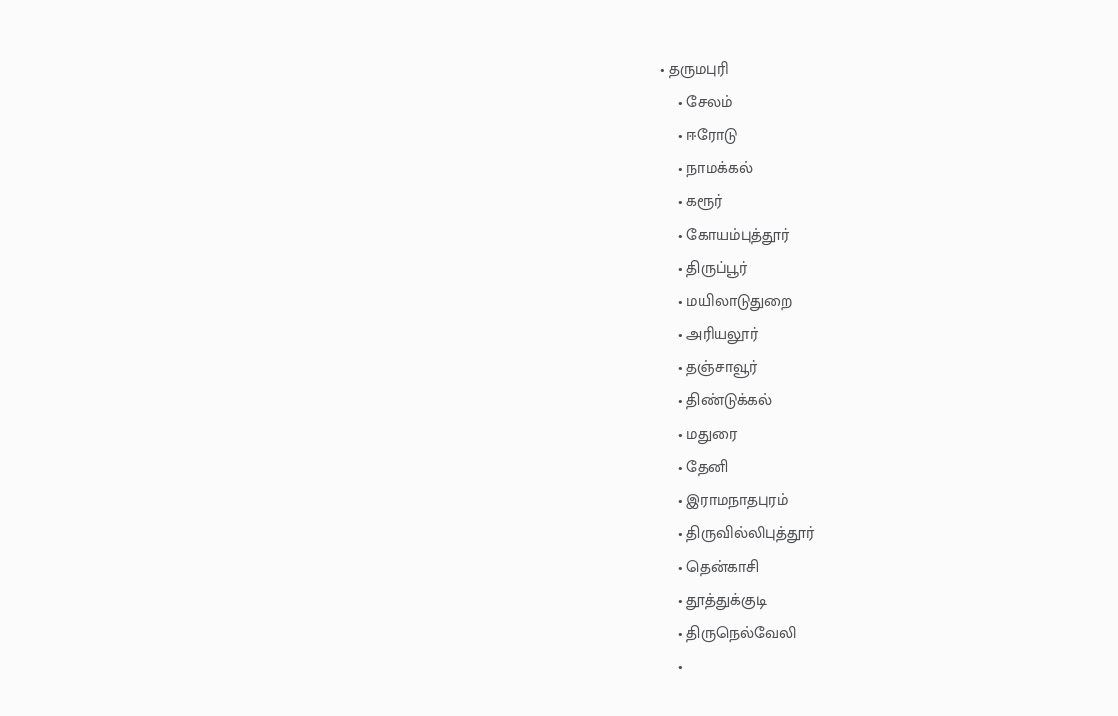• தருமபுரி
    • சேலம்
    • ஈரோடு
    • நாமக்கல்
    • கரூர்
    • கோயம்புத்தூர்
    • திருப்பூர்
    • மயிலாடுதுறை
    • அரியலூர்
    • தஞ்சாவூர்
    • திண்டுக்கல்
    • மதுரை
    • தேனி
    • இராமநாதபுரம்
    • திருவில்லிபுத்தூர்
    • தென்காசி
    • தூத்துக்குடி
    • திருநெல்வேலி
    •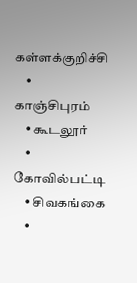கள்ளக்குறிச்சி
    • காஞ்சிபுரம்
    • கூடலூர்
    • கோவில்பட்டி
    • சிவகங்கை
    •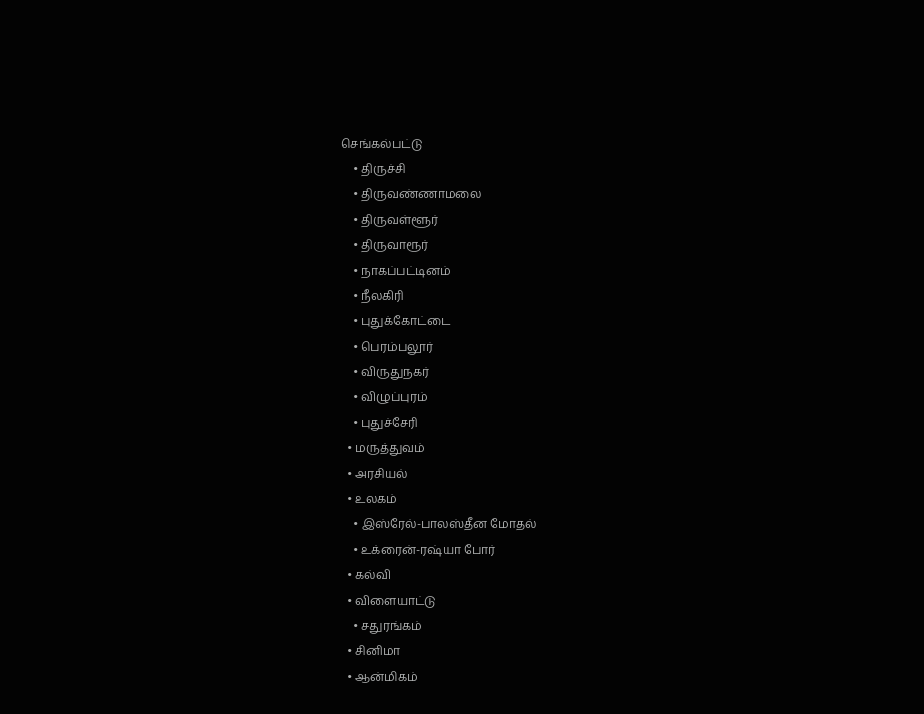செங்கல்பட்டு
    • திருச்சி
    • திருவண்ணாமலை
    • திருவள்ளூர்
    • திருவாரூர்
    • நாகப்பட்டினம்
    • நீலகிரி
    • புதுக்கோட்டை
    • பெரம்பலூர்
    • விருதுநகர்
    • விழுப்புரம்
    • புதுச்சேரி
  • மருத்துவம்
  • அரசியல்
  • உலகம்
    • இஸ்ரேல்-பாலஸ்தீன மோதல்
    • உக்ரைன்-ரஷ்யா போர்
  • கல்வி
  • விளையாட்டு
    • சதுரங்கம்
  • சினிமா
  • ஆன்மிகம்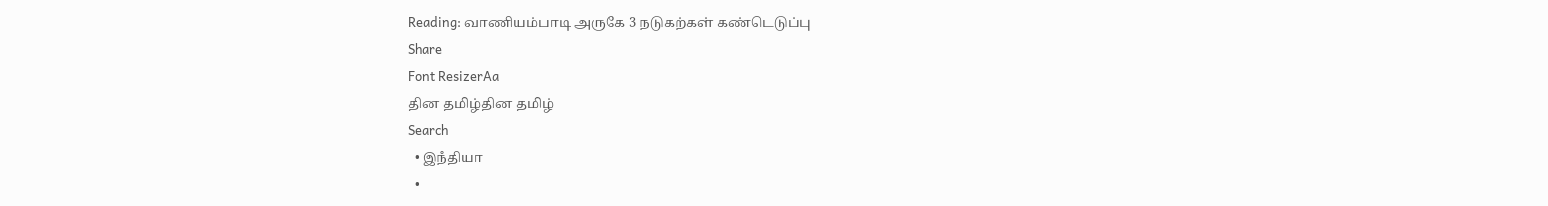Reading: வாணியம்பாடி அருகே 3 நடுகற்கள் கண்டெடுப்பு
Share
Font ResizerAa
தின தமிழ்தின தமிழ்
Search
  • இநஂதியா
  •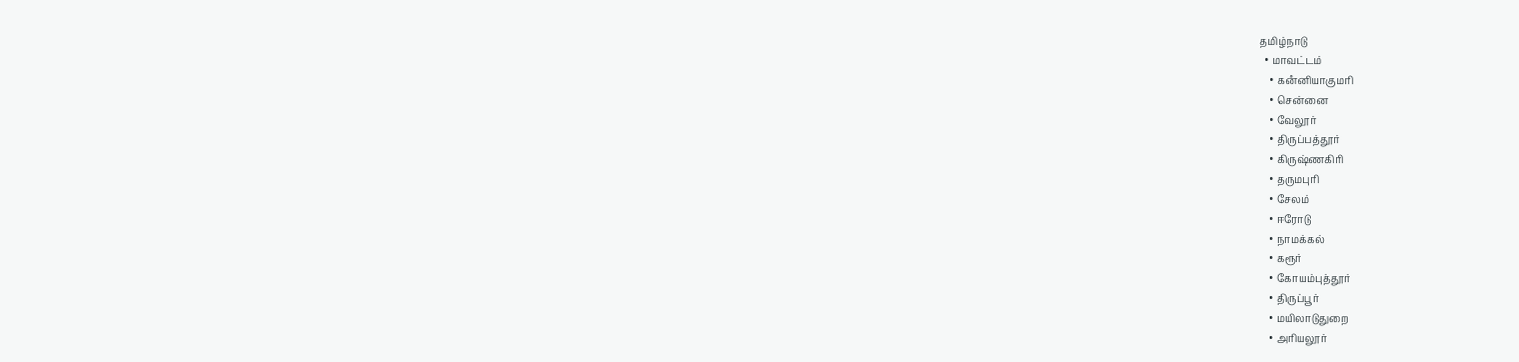தமிழ்நாடு
  • மாவட்டம்
    • கனஂனியாகுமரி
    • சென்னை
    • வேலூர்
    • திருப்பத்தூர்
    • கிருஷ்ணகிரி
    • தருமபுரி
    • சேலம்
    • ஈரோடு
    • நாமக்கல்
    • கரூர்
    • கோயம்புத்தூர்
    • திருப்பூர்
    • மயிலாடுதுறை
    • அரியலூர்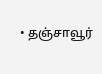• தஞ்சாவூர்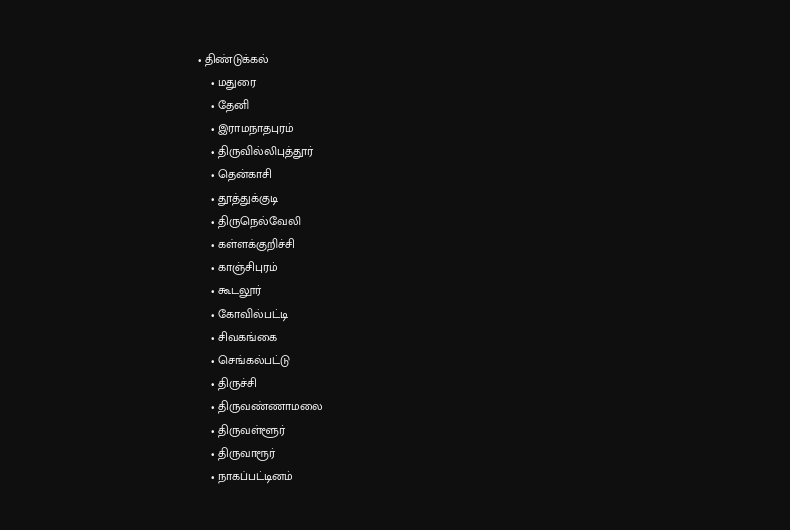• திண்டுக்கல்
    • மதுரை
    • தேனி
    • இராமநாதபுரம்
    • திருவில்லிபுத்தூர்
    • தென்காசி
    • தூத்துக்குடி
    • திருநெல்வேலி
    • கள்ளக்குறிச்சி
    • காஞ்சிபுரம்
    • கூடலூர்
    • கோவில்பட்டி
    • சிவகங்கை
    • செங்கல்பட்டு
    • திருச்சி
    • திருவண்ணாமலை
    • திருவள்ளூர்
    • திருவாரூர்
    • நாகப்பட்டினம்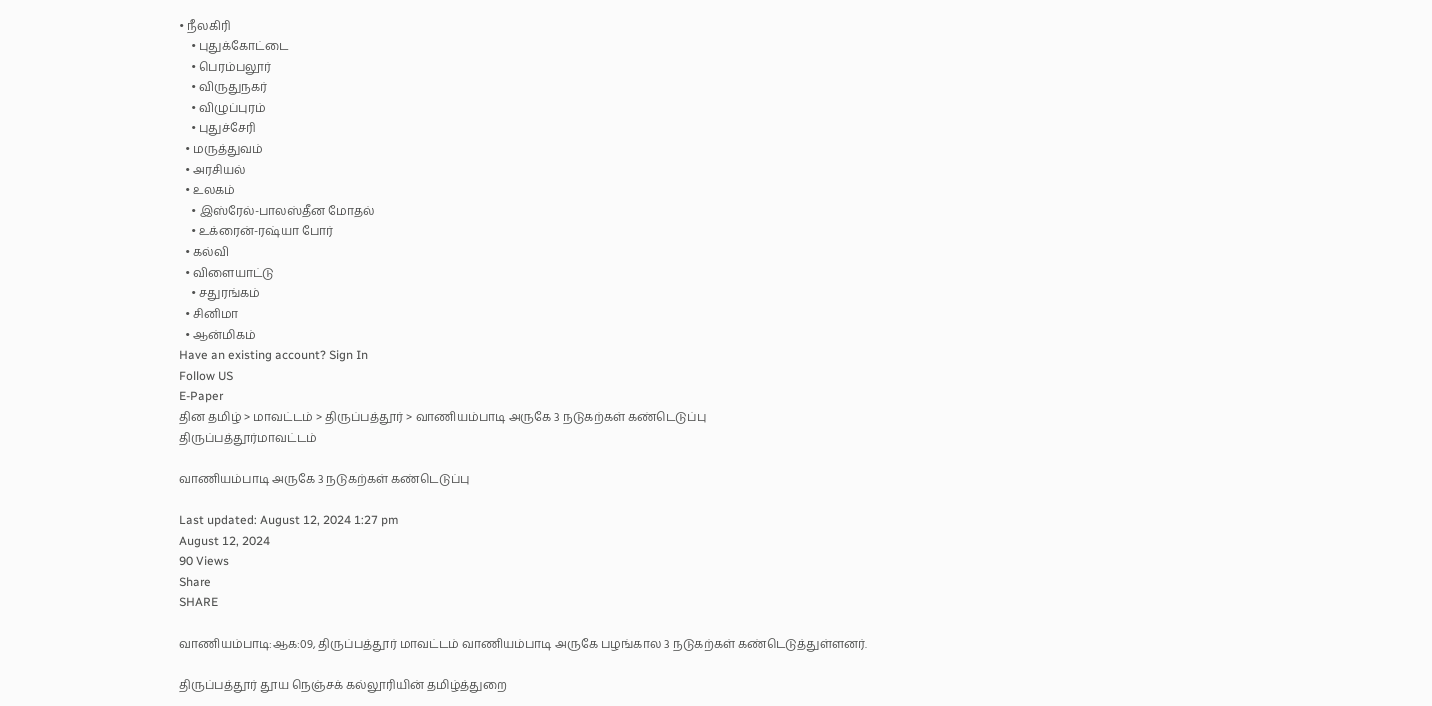• நீலகிரி
    • புதுக்கோட்டை
    • பெரம்பலூர்
    • விருதுநகர்
    • விழுப்புரம்
    • புதுச்சேரி
  • மருத்துவம்
  • அரசியல்
  • உலகம்
    • இஸ்ரேல்-பாலஸ்தீன மோதல்
    • உக்ரைன்-ரஷ்யா போர்
  • கல்வி
  • விளையாட்டு
    • சதுரங்கம்
  • சினிமா
  • ஆன்மிகம்
Have an existing account? Sign In
Follow US
E-Paper
தின தமிழ் > மாவட்டம் > திருப்பத்தூர் > வாணியம்பாடி அருகே 3 நடுகற்கள் கண்டெடுப்பு
திருப்பத்தூர்மாவட்டம்

வாணியம்பாடி அருகே 3 நடுகற்கள் கண்டெடுப்பு

Last updated: August 12, 2024 1:27 pm
August 12, 2024
90 Views
Share
SHARE

வாணியம்பாடி:ஆக:09, திருப்பத்தூர் மாவட்டம் வாணியம்பாடி அருகே பழங்கால 3 நடுகற்கள் கண்டெடுத்துள்ளனர்.

திருப்பத்தூர் தூய நெஞ்சக் கல்லூரியின் தமிழ்த்துறை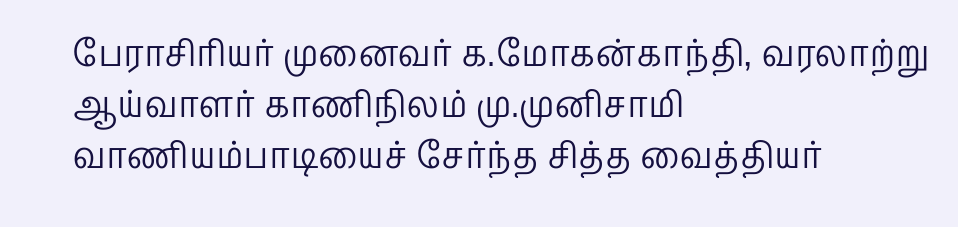பேராசிரியர் முனைவர் க.மோகன்காந்தி, வரலாற்று ஆய்வாளர் காணிநிலம் மு.முனிசாமி வாணியம்பாடியைச் சேர்ந்த சித்த வைத்தியர்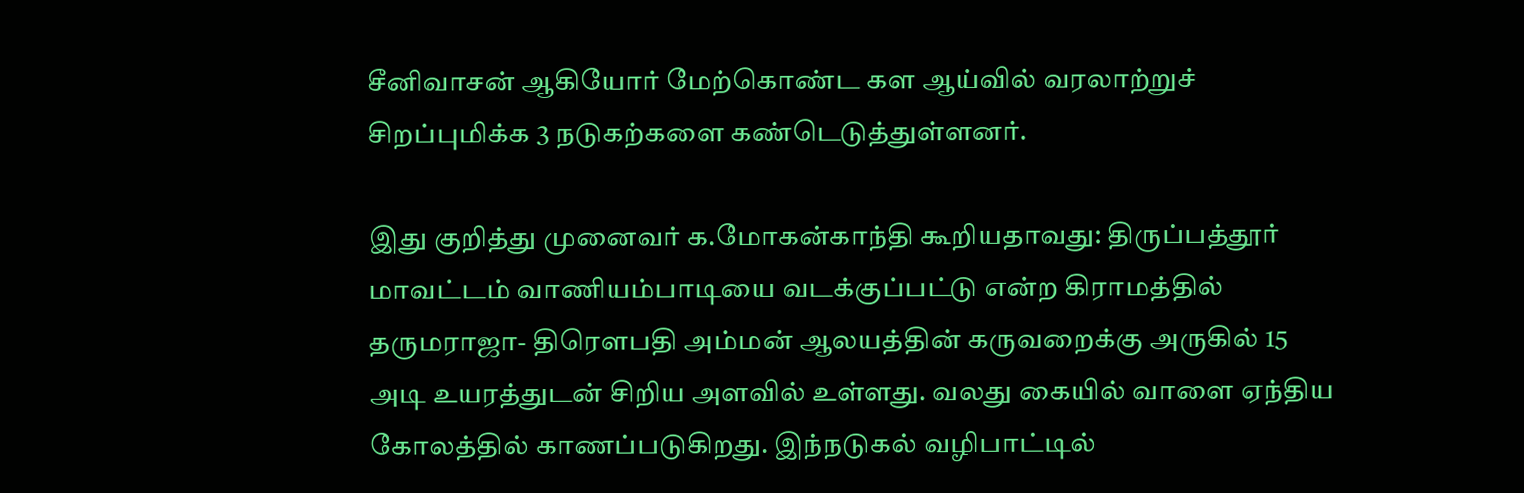சீனிவாசன் ஆகியோர் மேற்கொண்ட கள ஆய்வில் வரலாற்றுச் சிறப்புமிக்க 3 நடுகற்களை கண்டெடுத்துள்ளனர்.

இது குறித்து முனைவர் க.மோகன்காந்தி கூறியதாவது: திருப்பத்தூர் மாவட்டம் வாணியம்பாடியை வடக்குப்பட்டு என்ற கிராமத்தில் தருமராஜா- திரௌபதி அம்மன் ஆலயத்தின் கருவறைக்கு அருகில் 15 அடி உயரத்துடன் சிறிய அளவில் உள்ளது. வலது கையில் வாளை ஏந்திய கோலத்தில் காணப்படுகிறது. இந்நடுகல் வழிபாட்டில்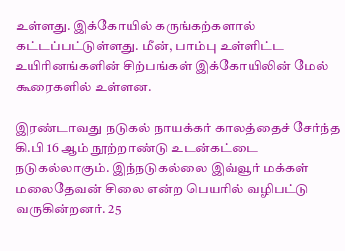உள்ளது. இக்கோயில் கருங்கற்களால் கட்டப்பட்டுள்ளது. மீன், பாம்பு உள்ளிட்ட உயிரினங்களின் சிற்பங்கள் இக்கோயிலின் மேல் கூரைகளில் உள்ளன.

இரண்டாவது நடுகல் நாயக்கர் காலத்தைச் சேர்ந்த கி.பி 16 ஆம் நூற்றாண்டு உடன்கட்டை நடுகல்லாகும். இந்நடுகல்லை இவ்வூர் மக்கள் மலைதேவன் சிலை என்ற பெயரில் வழிபட்டு வருகின்றனர். 25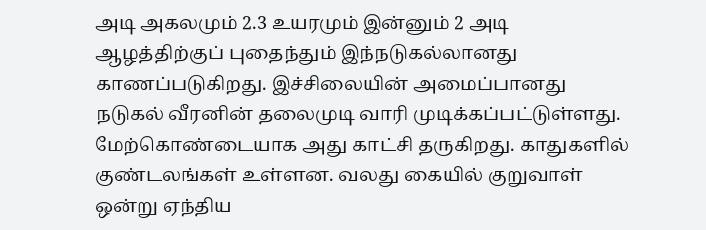அடி அகலமும் 2.3 உயரமும் இன்னும் 2 அடி ஆழத்திற்குப் புதைந்தும் இந்நடுகல்லானது காணப்படுகிறது. இச்சிலையின் அமைப்பானது நடுகல் வீரனின் தலைமுடி வாரி முடிக்கப்பட்டுள்ளது. மேற்கொண்டையாக அது காட்சி தருகிறது. காதுகளில் குண்டலங்கள் உள்ளன. வலது கையில் குறுவாள் ஒன்று ஏந்திய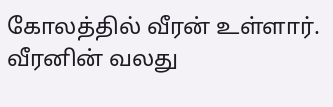கோலத்தில் வீரன் உள்ளார். வீரனின் வலது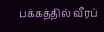பக்கத்தில் வீரப்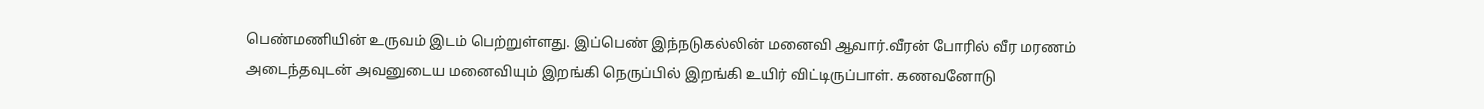பெண்மணியின் உருவம் இடம் பெற்றுள்ளது. இப்பெண் இந்நடுகல்லின் மனைவி ஆவார்.வீரன் போரில் வீர மரணம் அடைந்தவுடன் அவனுடைய மனைவியும் இறங்கி நெருப்பில் இறங்கி உயிர் விட்டிருப்பாள். கணவனோடு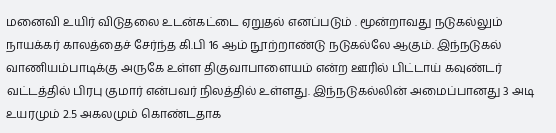மனைவி உயிர் விடுதலை உடன்கட்டை ஏறுதல் எனப்படும் . மூன்றாவது நடுகல்லும் நாயக்கர் காலத்தைச் சேர்ந்த கி.பி 16 ஆம் நூற்றாண்டு நடுகல்லே ஆகும். இந்நடுகல் வாணியம்பாடிக்கு அருகே உள்ள திகுவாபாளையம் என்ற ஊரில் பிட்டாய் கவுண்டர் வட்டத்தில் பிரபு குமார் என்பவர் நிலத்தில் உள்ளது. இந்நடுகல்லின் அமைப்பானது 3 அடி உயரமும் 2.5 அகலமும் கொண்டதாக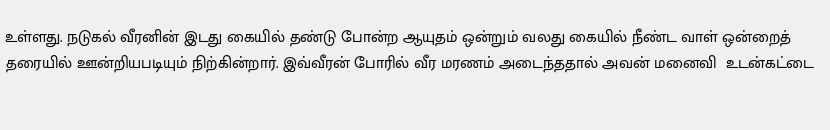உள்ளது. நடுகல் வீரனின் இடது கையில் தண்டு போன்ற ஆயுதம் ஒன்றும் வலது கையில் நீண்ட வாள் ஒன்றைத் தரையில் ஊன்றியபடியும் நிற்கின்றார். இவ்வீரன் போரில் வீர மரணம் அடைந்ததால் அவன் மனைவி  உடன்கட்டை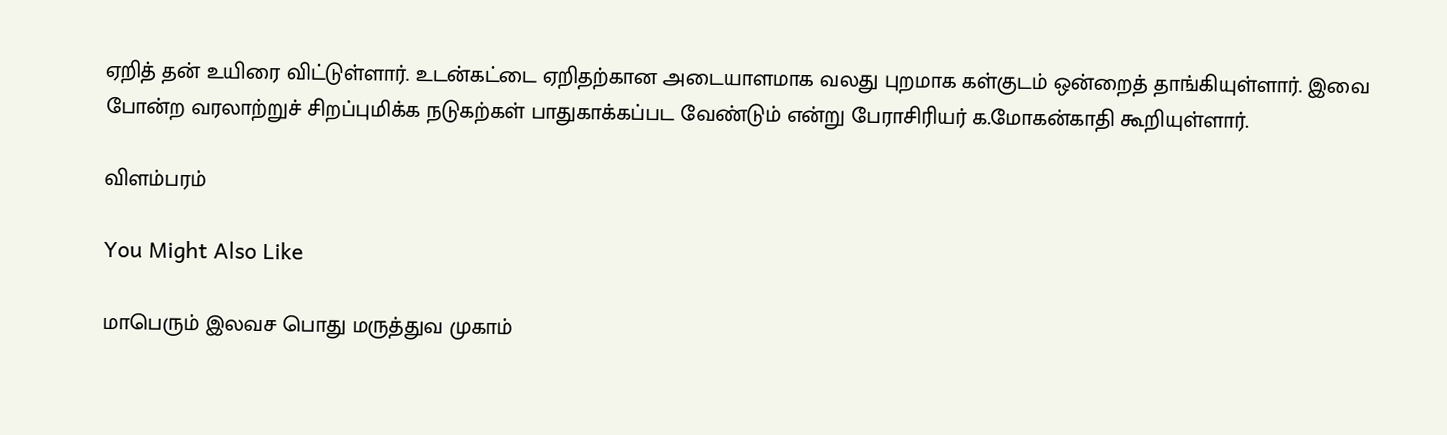ஏறித் தன் உயிரை விட்டுள்ளார். உடன்கட்டை ஏறிதற்கான அடையாளமாக வலது புறமாக கள்குடம் ஒன்றைத் தாங்கியுள்ளார். இவை போன்ற வரலாற்றுச் சிறப்புமிக்க நடுகற்கள் பாதுகாக்கப்பட வேண்டும் என்று பேராசிரியர் க.மோகன்காதி கூறியுள்ளார்.

விளம்பரம்

You Might Also Like

மாபெரும் இலவச பொது மருத்துவ முகாம்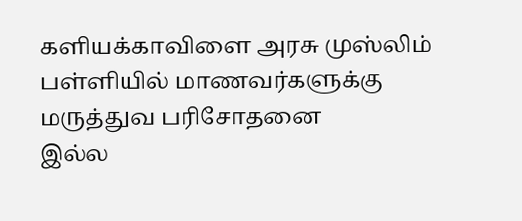களியக்காவிளை அரசு முஸ்லிம் பள்ளியில் மாணவர்களுக்கு மருத்துவ பரிசோதனை
இல்ல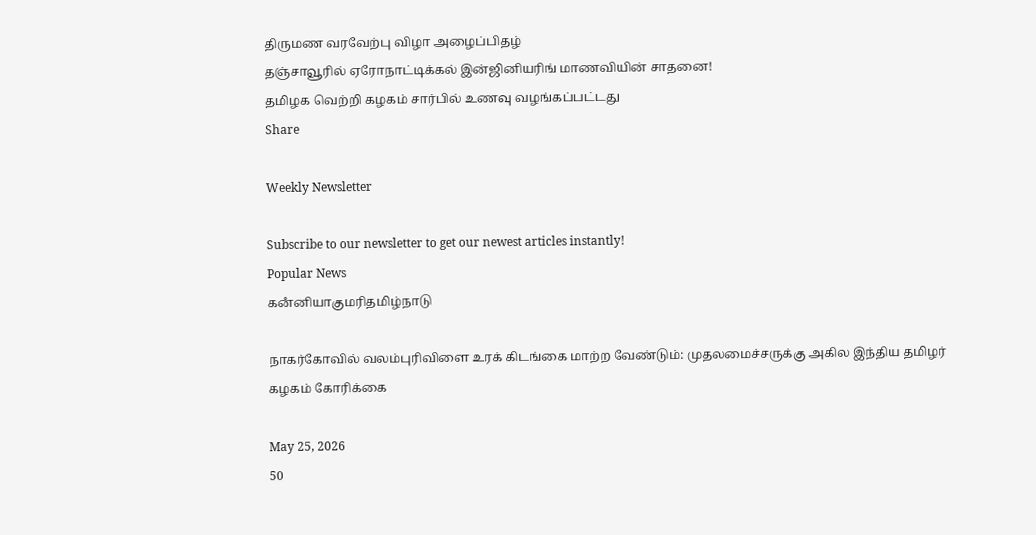திருமண வரவேற்பு விழா அழைப்பிதழ்
தஞ்சாவூரில் ஏரோநாட்டிக்கல் இன்ஜினியரிங் மாணவியின் சாதனை!
தமிழக வெற்றி கழகம் சார்பில் உணவு வழங்கப்பட்டது
Share

Weekly Newsletter

Subscribe to our newsletter to get our newest articles instantly!
Popular News
கனஂனியாகுமரிதமிழ்நாடு

நாகர்கோவில் வலம்புரிவிளை உரக் கிடங்கை மாற்ற வேண்டும்: முதலமைச்சருக்கு அகில இந்திய தமிழர் கழகம் கோரிக்கை

May 25, 2026
50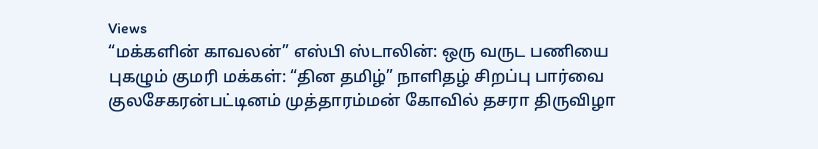Views
“மக்களின் காவலன்” எஸ்பி ஸ்டாலின்: ஒரு வருட பணியை புகழும் குமரி மக்கள்: “தின தமிழ்” நாளிதழ் சிறப்பு பார்வை
குலசேகரன்பட்டினம் முத்தாரம்மன் கோவில் தசரா திருவிழா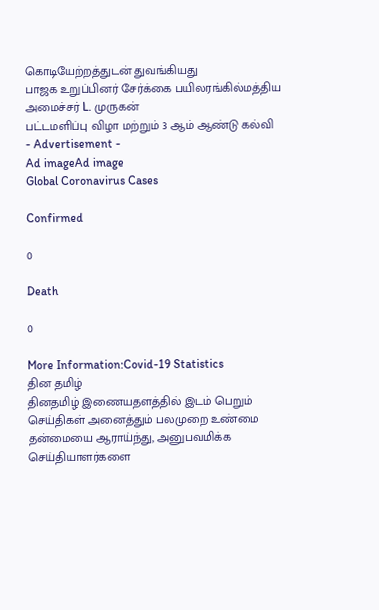கொடியேற்றத்துடன் துவங்கியது
பாஜக உறுப்பினர் சேர்க்கை பயிலரங்கில்மத்திய அமைச்சர் L. முருகன்
பட்டமளிப்பு விழா மற்றும் 3 ஆம் ஆண்டு கல்வி
- Advertisement -
Ad imageAd image
Global Coronavirus Cases

Confirmed

0

Death

0

More Information:Covid-19 Statistics
தின தமிழ்
தினதமிழ் இணையதளத்தில் இடம் பெறும் செய்திகள் அனைத்தும் பலமுறை உண்மை தன்மையை ஆராய்ந்து, அனுபவமிக்க செய்தியாளர்களை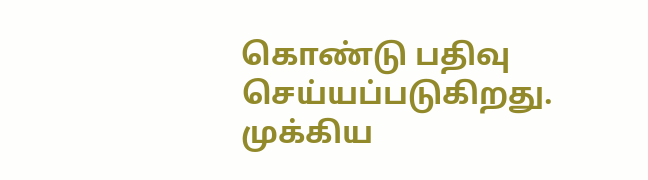கொண்டு பதிவு செய்யப்படுகிறது.
முக்கிய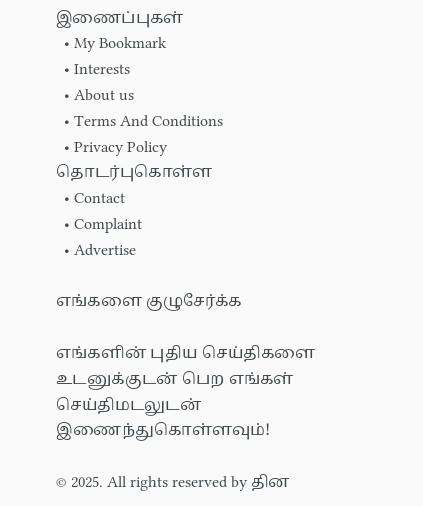இணைப்புகள்
  • My Bookmark
  • Interests
  • About us
  • Terms And Conditions
  • Privacy Policy
தொடர்புகொள்ள
  • Contact
  • Complaint
  • Advertise

எங்களை குழுசேர்க்க

எங்களின் புதிய செய்திகளை உடனுக்குடன் பெற எங்கள் செய்திமடலுடன் இணைந்துகொள்ளவும்!

© 2025. All rights reserved by தின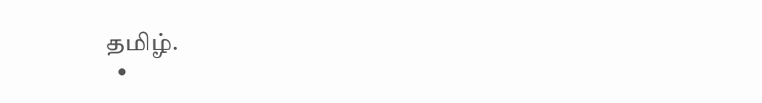தமிழ்.
  •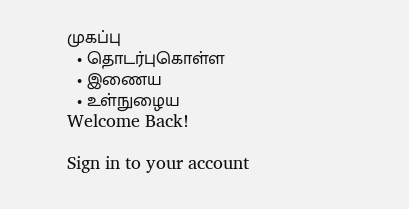முகப்பு
  • தொடர்புகொள்ள
  • இணைய
  • உள்நுழைய
Welcome Back!

Sign in to your account